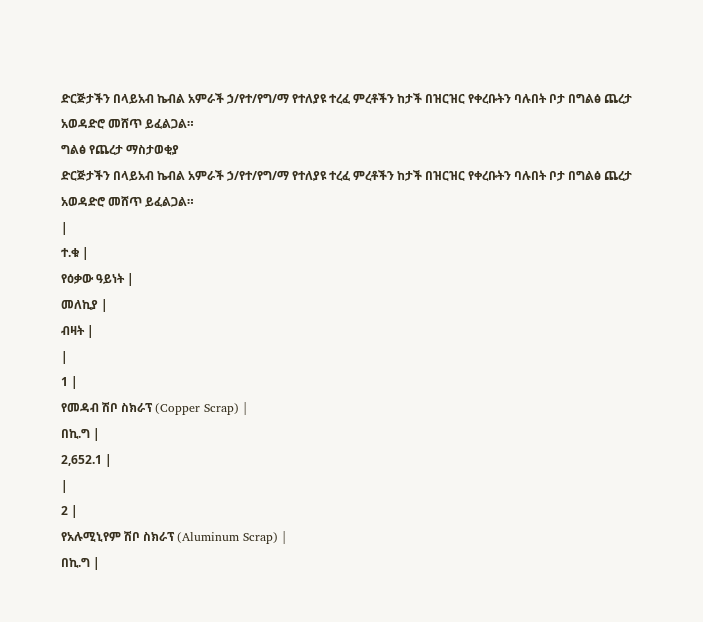ድርጅታችን በላይአብ ኬብል አምራች ኃ/የተ/የግ/ማ የተለያዩ ተረፈ ምረቶችን ከታች በዝርዝር የቀረቡትን ባሉበት ቦታ በግልፅ ጨረታ አወዳድሮ መሸጥ ይፈልጋል።
ግልፅ የጨረታ ማስታወቂያ
ድርጅታችን በላይአብ ኬብል አምራች ኃ/የተ/የግ/ማ የተለያዩ ተረፈ ምረቶችን ከታች በዝርዝር የቀረቡትን ባሉበት ቦታ በግልፅ ጨረታ አወዳድሮ መሸጥ ይፈልጋል።
|
ተ.ቁ |
የዕቃው ዓይነት |
መለኪያ |
ብዛት |
|
1 |
የመዳብ ሽቦ ስክራፕ (Copper Scrap) |
በኪ.ግ |
2,652.1 |
|
2 |
የአሉሚኒየም ሽቦ ስክራፕ (Aluminum Scrap) |
በኪ.ግ |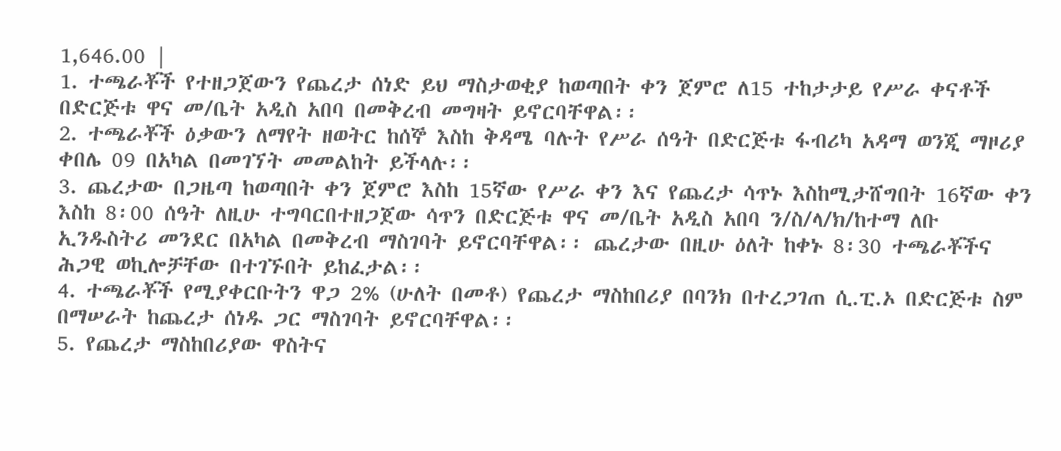1,646.00 |
1. ተጫራቾች የተዘጋጀውን የጨረታ ሰነድ ይህ ማስታወቂያ ከወጣበት ቀን ጀምሮ ለ15 ተከታታይ የሥራ ቀናቶች በድርጅቱ ዋና መ/ቤት አዲስ አበባ በመቅረብ መግዛት ይኖርባቸዋል፡፡
2. ተጫራቾች ዕቃውን ለማየት ዘወትር ከሰኞ እስከ ቅዳሜ ባሉት የሥራ ሰዓት በድርጅቱ ፋብሪካ አዳማ ወንጂ ማዞሪያ ቀበሌ 09 በአካል በመገኘት መመልከት ይችላሉ፡፡
3. ጨረታው በጋዜጣ ከወጣበት ቀን ጀምሮ እስከ 15ኛው የሥራ ቀን እና የጨረታ ሳጥኑ እስከሚታሸግበት 16ኛው ቀን እስከ 8፡00 ሰዓት ለዚሁ ተግባርበተዘጋጀው ሳጥን በድርጅቱ ዋና መ/ቤት አዲስ አበባ ን/ስ/ላ/ክ/ከተማ ለቡ ኢንዱስትሪ መንደር በአካል በመቅረብ ማስገባት ይኖርባቸዋል፡፡ ጨረታው በዚሁ ዕለት ከቀኑ 8፡30 ተጫራቾችና ሕጋዊ ወኪሎቻቸው በተገኙበት ይከፈታል፡፡
4. ተጫራቾች የሚያቀርቡትን ዋጋ 2% (ሁለት በመቶ) የጨረታ ማስከበሪያ በባንክ በተረጋገጠ ሲ.ፒ.ኦ በድርጅቱ ስም በማሠራት ከጨረታ ሰነዱ ጋር ማስገባት ይኖርባቸዋል፡፡
5. የጨረታ ማስከበሪያው ዋስትና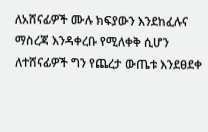ለአሸናፊዎች ሙሉ ክፍያውን እንደከፈሉና ማስረጃ እንዳቀረቡ የሚለቀቅ ሲሆን ለተሸናፊዎች ግን የጨረታ ውጤቱ እንደፀደቀ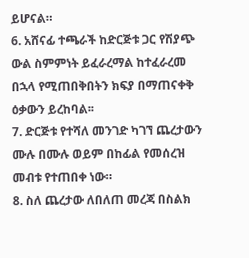ይሆናል።
6. አሸናፊ ተጫራች ከድርጅቱ ጋር የሽያጭ ውል ስምምነት ይፈራረማል ከተፈራረመ በኋላ የሚጠበቅበትን ክፍያ በማጠናቀቅ ዕቃውን ይረከባል፡፡
7. ድርጅቱ የተሻለ መንገድ ካገኘ ጨረታውን ሙሉ በሙሉ ወይም በከፊል የመሰረዝ መብቱ የተጠበቀ ነው።
8. ስለ ጨረታው ለበለጠ መረጃ በስልክ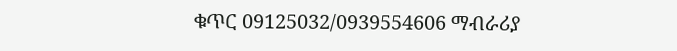ቁጥር 09125032/0939554606 ማብራሪያ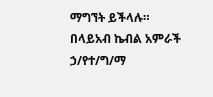ማግኘት ይችላሉ።
በላይአብ ኬብል አምራች ኃ/የተ/ግ/ማ